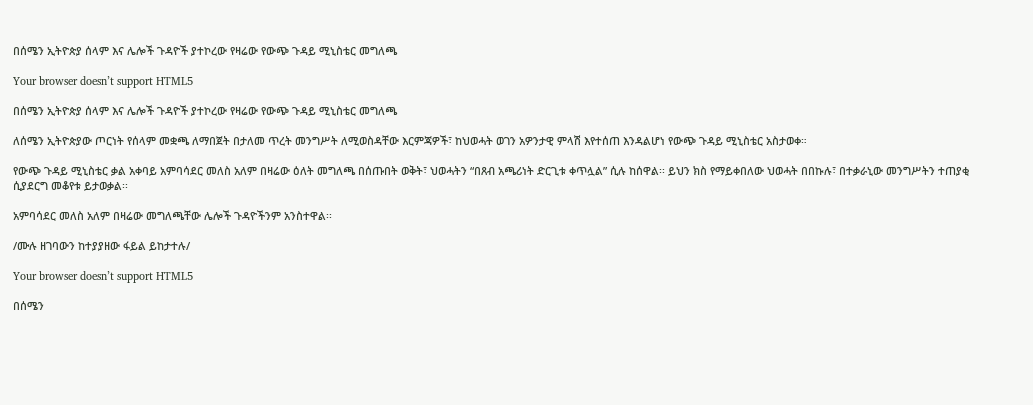በሰሜን ኢትዮጵያ ሰላም እና ሌሎች ጉዳዮች ያተኮረው የዛሬው የውጭ ጉዳይ ሚኒስቴር መግለጫ

Your browser doesn’t support HTML5

በሰሜን ኢትዮጵያ ሰላም እና ሌሎች ጉዳዮች ያተኮረው የዛሬው የውጭ ጉዳይ ሚኒስቴር መግለጫ

ለሰሜን ኢትዮጵያው ጦርነት የሰላም መቋጫ ለማበጀት በታለመ ጥረት መንግሥት ለሚወስዳቸው እርምጃዎች፣ ከህወሓት ወገን አዎንታዊ ምላሽ እየተሰጠ እንዳልሆነ የውጭ ጉዳይ ሚኒስቴር አስታወቀ።

የውጭ ጉዳይ ሚኒስቴር ቃል አቀባይ አምባሳደር መለስ አለም በዛሬው ዕለት መግለጫ በሰጡበት ወቅት፣ ህወሓትን “በጸብ አጫሪነት ድርጊቱ ቀጥሏል” ሲሉ ከሰዋል፡፡ ይህን ክስ የማይቀበለው ህወሓት በበኩሉ፣ በተቃራኒው መንግሥትን ተጠያቂ ሲያደርግ መቆየቱ ይታወቃል፡፡

አምባሳደር መለስ አለም በዛሬው መግለጫቸው ሌሎች ጉዳዮችንም አንስተዋል፡፡

/ሙሉ ዘገባውን ከተያያዘው ፋይል ይከታተሉ/

Your browser doesn’t support HTML5

በሰሜን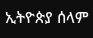ኢትዮጵያ ሰላም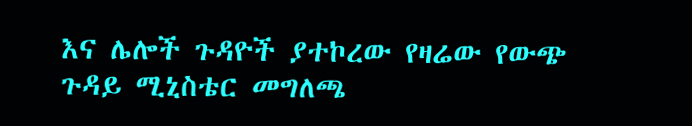እና ሌሎች ጉዳዮች ያተኮረው የዛሬው የውጭ ጉዳይ ሚኒስቴር መግለጫ